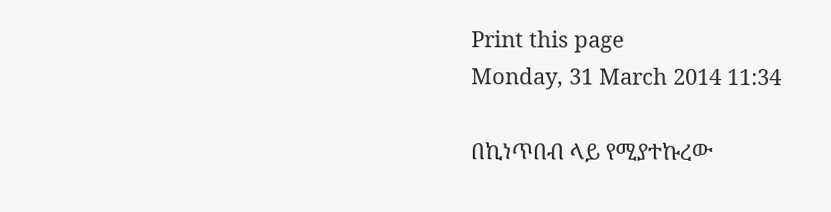Print this page
Monday, 31 March 2014 11:34

በኪነጥበብ ላይ የሚያተኩረው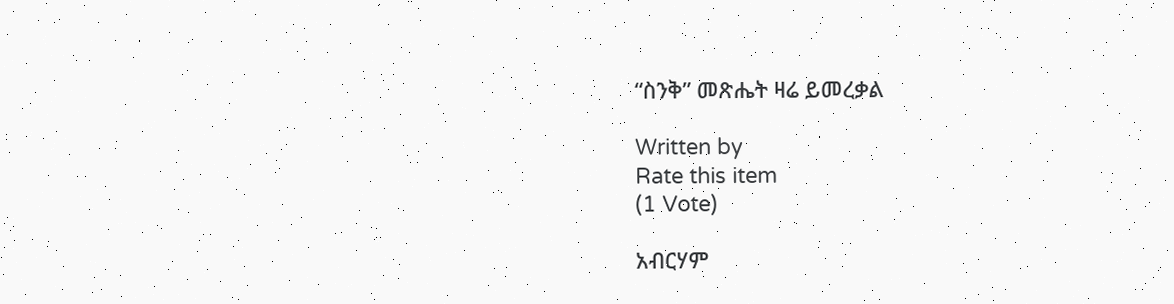“ስንቅ” መጽሔት ዛሬ ይመረቃል

Written by
Rate this item
(1 Vote)

አብርሃም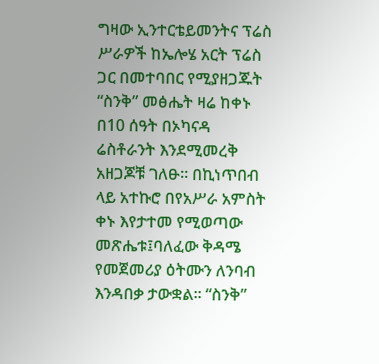ግዛው ኢንተርቴይመንትና ፕሬስ ሥራዎች ከኤሎሄ አርት ፕሬስ ጋር በመተባበር የሚያዘጋጁት “ስንቅ” መፅሔት ዛሬ ከቀኑ በ10 ሰዓት በኦካናዳ ሬስቶራንት እንደሚመረቅ አዘጋጆቹ ገለፁ፡፡ በኪነጥበብ ላይ አተኩሮ በየአሥራ አምስት ቀኑ እየታተመ የሚወጣው መጽሔቱ፤ባለፈው ቅዳሜ የመጀመሪያ ዕትሙን ለንባብ እንዳበቃ ታውቋል፡፡ “ስንቅ”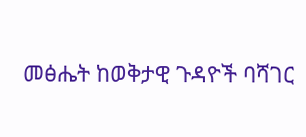መፅሔት ከወቅታዊ ጉዳዮች ባሻገር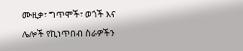ሙዚቃ፣ ግጥሞች፣ ወጎች እና ሌሎች የኪነጥበብ ስራዎችን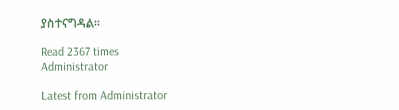ያስተናግዳል፡፡

Read 2367 times
Administrator

Latest from Administrator